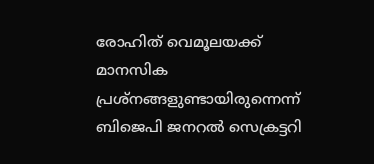രോഹിത്‌ വെമൂലയക്ക്‌ മാനസിക പ്രശ്‌നങ്ങളുണ്ടായിരുന്നെന്ന്‌ ബിജെപി ജനറല്‍ സെക്രട്ടറി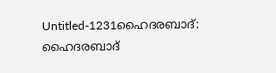Untitled-1231ഹൈദരബാദ്‌: ഹൈദരബാദ്‌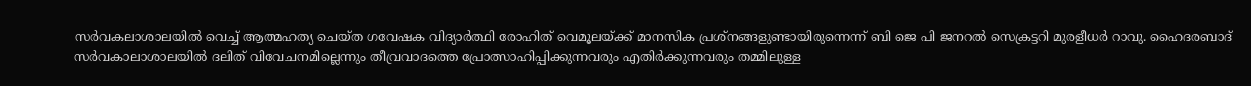സര്‍വകലാശാലയില്‍ വെച്ച്‌ ആത്മഹത്യ ചെയ്‌ത ഗവേഷക വിദ്യാര്‍ത്ഥി രോഹിത്‌ വെമൂലയ്‌ക്ക്‌ മാനസിക പ്രശ്‌നങ്ങളുണ്ടായിരുന്നെന്ന്‌ ബി ജെ പി ജനറല്‍ സെക്രട്ടറി മുരളീധര്‍ റാവു. ഹൈദരബാദ്‌ സര്‍വകാലാശാലയില്‍ ദലിത്‌ വിവേചനമില്ലെന്നും തീവ്രവാദത്തെ പ്രോത്സാഹിപ്പിക്കുന്നവരും എതിര്‍ക്കുന്നവരും തമ്മിലുള്ള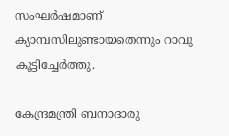സംഘര്‍ഷമാണ്‌ ക്യാമ്പസിലുണ്ടായതെന്നും റാവു കൂട്ടിച്ചേര്‍ത്തു.

കേന്ദ്രമന്ത്രി ബനാദാരു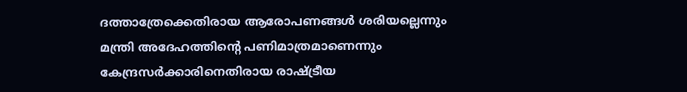ദത്താത്രേക്കെതിരായ ആരോപണങ്ങള്‍ ശരിയല്ലെന്നും മന്ത്രി അദേഹത്തിന്റെ പണിമാത്രമാണെന്നും കേന്ദ്രസര്‍ക്കാരിനെതിരായ രാഷ്ട്രീയ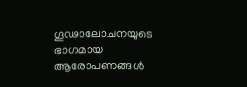ഗൂഢാലോചനയുടെ ഭാഗമായ ആരോപണങ്ങള്‍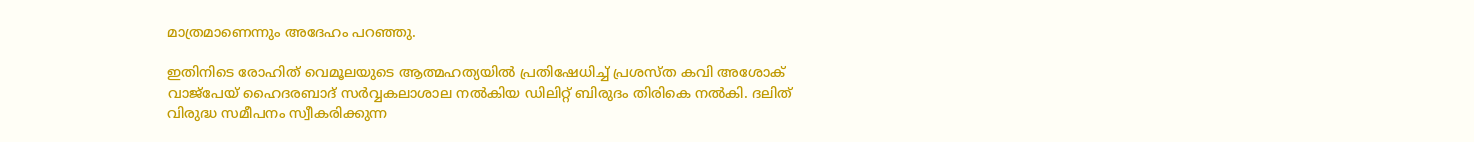മാത്രമാണെന്നും അദേഹം പറഞ്ഞു.

ഇതിനിടെ രോഹിത്‌ വെമൂലയുടെ ആത്മഹത്യയില്‍ പ്രതിഷേധിച്ച്‌ പ്രശസ്‌ത കവി അശോക്‌ വാജ്‌പേയ്‌ ഹൈദരബാദ്‌ സര്‍വ്വകലാശാല നല്‍കിയ ഡിലിറ്റ്‌ ബിരുദം തിരികെ നല്‍കി. ദലിത്‌ വിരുദ്ധ സമീപനം സ്വീകരിക്കുന്ന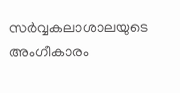സര്‍വ്വകലാശാലയുടെ അംഗീകാരം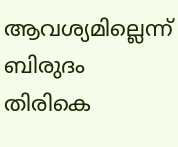ആവശ്യമില്ലെന്ന്‌ ബിരുദം തിരികെ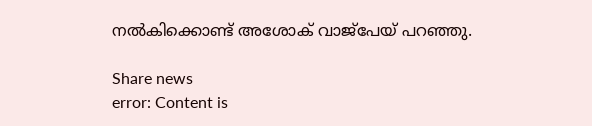നല്‍കിക്കൊണ്ട്‌ അശോക്‌ വാജ്‌പേയ്‌ പറഞ്ഞു.

Share news
error: Content is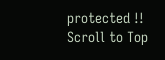protected !!
Scroll to Top